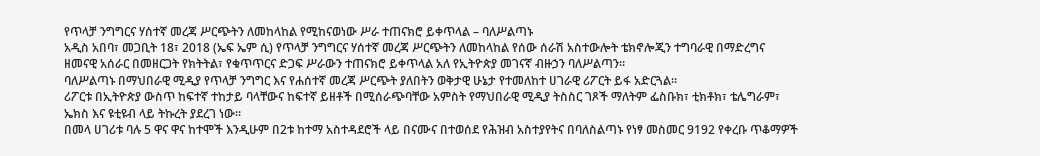የጥላቻ ንግግርና ሃሰተኛ መረጃ ሥርጭትን ለመከላከል የሚከናወነው ሥራ ተጠናክሮ ይቀጥላል – ባለሥልጣኑ
አዲስ አበባ፣ መጋቢት 18፣ 2018 (ኤፍ ኤም ሲ) የጥላቻ ንግግርና ሃሰተኛ መረጃ ሥርጭትን ለመከላከል የሰው ሰራሽ አስተውሎት ቴክኖሎጂን ተግባራዊ በማድረግና ዘመናዊ አሰራር በመዘርጋት የክትትል፣ የቁጥጥርና ድጋፍ ሥራውን ተጠናክሮ ይቀጥላል አለ የኢትዮጵያ መገናኛ ብዙኃን ባለሥልጣን፡፡
ባለሥልጣኑ በማህበራዊ ሚዲያ የጥላቻ ንግግር እና የሐሰተኛ መረጃ ሥርጭት ያለበትን ወቅታዊ ሁኔታ የተመለከተ ሀገራዊ ሪፖርት ይፋ አድርጓል።
ሪፖርቱ በኢትዮጵያ ውስጥ ከፍተኛ ተከታይ ባላቸውና ከፍተኛ ይዘቶች በሚሰራጭባቸው አምስት የማህበራዊ ሚዲያ ትስስር ገጾች ማለትም ፌስቡክ፣ ቲክቶክ፣ ቴሌግራም፣ ኤክስ እና ዩቲዩብ ላይ ትኩረት ያደረገ ነው፡፡
በመላ ሀገሪቱ ባሉ 5 ዋና ዋና ከተሞች እንዲሁም በ2ቱ ከተማ አስተዳደሮች ላይ በናሙና በተወሰደ የሕዝብ አስተያየትና በባለስልጣኑ የነፃ መስመር 9192 የቀረቡ ጥቆማዎች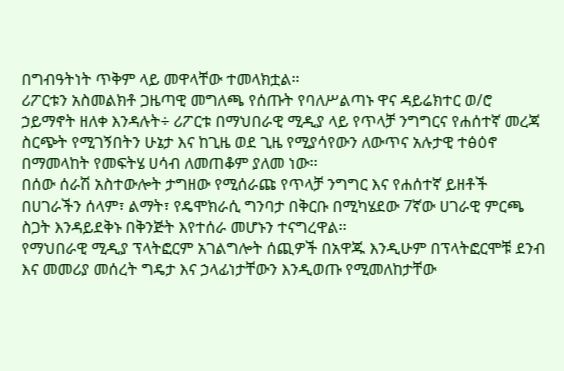በግብዓትነት ጥቅም ላይ መዋላቸው ተመላክቷል።
ሪፖርቱን አስመልክቶ ጋዜጣዊ መግለጫ የሰጡት የባለሥልጣኑ ዋና ዳይሬክተር ወ/ሮ ኃይማኖት ዘለቀ እንዳሉት÷ ሪፖርቱ በማህበራዊ ሚዲያ ላይ የጥላቻ ንግግርና የሐሰተኛ መረጃ ስርጭት የሚገኝበትን ሁኔታ እና ከጊዜ ወደ ጊዜ የሚያሳየውን ለውጥና አሉታዊ ተፅዕኖ በማመላከት የመፍትሄ ሀሳብ ለመጠቆም ያለመ ነው፡፡
በሰው ሰራሽ አስተውሎት ታግዘው የሚሰራጩ የጥላቻ ንግግር እና የሐሰተኛ ይዘቶች በሀገራችን ሰላም፣ ልማት፣ የዴሞክራሲ ግንባታ በቅርቡ በሚካሄደው 7ኛው ሀገራዊ ምርጫ ስጋት እንዳይደቅኑ በቅንጅት እየተሰራ መሆኑን ተናግረዋል፡፡
የማህበራዊ ሚዲያ ፕላትፎርም አገልግሎት ሰጪዎች በአዋጁ እንዲሁም በፕላትፎርሞቹ ደንብ እና መመሪያ መሰረት ግዴታ እና ኃላፊነታቸውን እንዲወጡ የሚመለከታቸው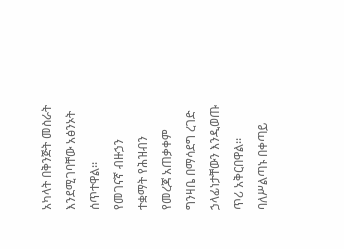አካላት በቅንጅት መስራት እንደሚገባቸው አፅንኦት ሰጥተዋል፡፡
የመገናኛ ብዙኃን ተቋማት የሕዝብን የመረጃ አጠቃቀም ግንዛቤ በማሳደግ ረገድ ኃላፊነታቸውን እንዲወጡ ጥሪ አቅርበዋል፡፡
ባለሥልጣኑ በቀጣይ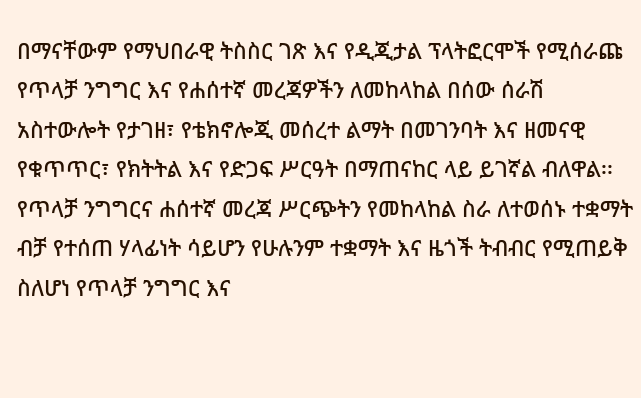በማናቸውም የማህበራዊ ትስስር ገጽ እና የዲጂታል ፕላትፎርሞች የሚሰራጩ የጥላቻ ንግግር እና የሐሰተኛ መረጃዎችን ለመከላከል በሰው ሰራሽ አስተውሎት የታገዘ፣ የቴክኖሎጂ መሰረተ ልማት በመገንባት እና ዘመናዊ የቁጥጥር፣ የክትትል እና የድጋፍ ሥርዓት በማጠናከር ላይ ይገኛል ብለዋል፡፡
የጥላቻ ንግግርና ሐሰተኛ መረጃ ሥርጭትን የመከላከል ስራ ለተወሰኑ ተቋማት ብቻ የተሰጠ ሃላፊነት ሳይሆን የሁሉንም ተቋማት እና ዜጎች ትብብር የሚጠይቅ ስለሆነ የጥላቻ ንግግር እና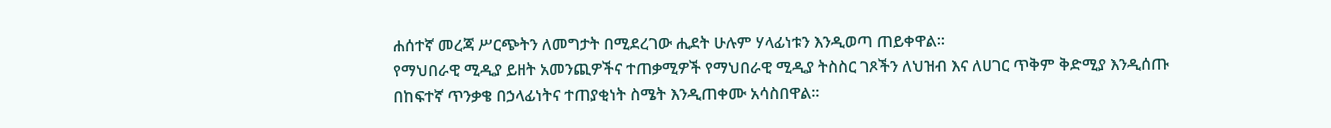ሐሰተኛ መረጃ ሥርጭትን ለመግታት በሚደረገው ሒደት ሁሉም ሃላፊነቱን እንዲወጣ ጠይቀዋል፡፡
የማህበራዊ ሚዲያ ይዘት አመንጪዎችና ተጠቃሚዎች የማህበራዊ ሚዲያ ትስስር ገጾችን ለህዝብ እና ለሀገር ጥቅም ቅድሚያ እንዲሰጡ በከፍተኛ ጥንቃቄ በኃላፊነትና ተጠያቂነት ስሜት እንዲጠቀሙ አሳስበዋል፡፡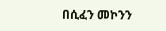በሲፈን መኮንን